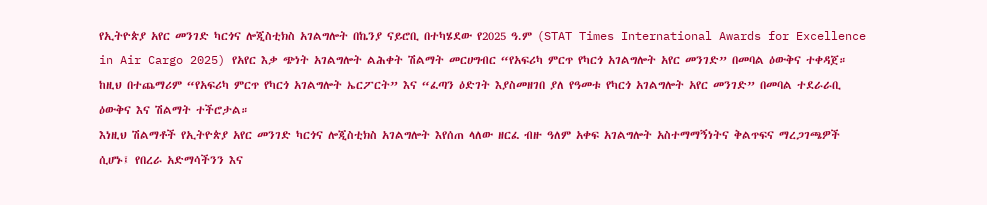የኢትዮጵያ አየር መንገድ ካርጎና ሎጂስቲክስ አገልግሎት በኬንያ ናይሮቢ በተካሄደው የ2025 ዓ.ም (STAT Times International Awards for Excellence in Air Cargo 2025) የአየር እቃ ጭነት አገልግሎት ልሕቀት ሽልማት መርሀግብር “የአፍሪካ ምርጥ የካርጎ አገልግሎት አየር መንገድ” በመባል ዕውቅና ተቀዳጀ። ከዚህ በተጨማሪም “የአፍሪካ ምርጥ የካርጎ አገልግሎት ኤርፖርት” እና “ፈጣን ዕድገት እያስመዘገበ ያለ የዓመቱ የካርጎ አገልግሎት አየር መንገድ” በመባል ተደራራቢ ዕውቅና እና ሽልማት ተችሮታል።
እነዚህ ሽልማቶች የኢትዮጵያ አየር መንገድ ካርጎና ሎጂስቲክስ አገልግሎት እየሰጠ ላለው ዘርፈ ብዙ ዓለም አቀፍ አገልግሎት አስተማማኝነትና ቅልጥፍና ማረጋገጫዎች ሲሆኑ፤ የበረራ አድማሳችንን እና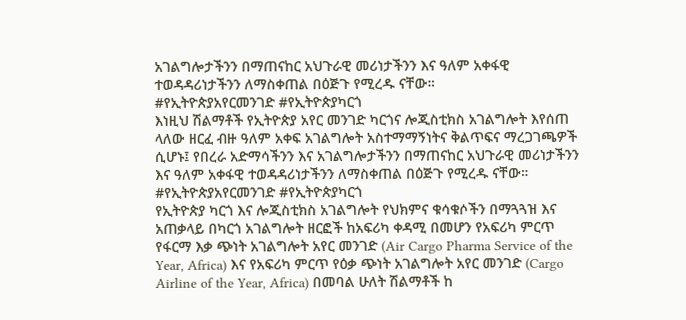አገልግሎታችንን በማጠናከር አህጉራዊ መሪነታችንን እና ዓለም አቀፋዊ ተወዳዳሪነታችንን ለማስቀጠል በዕጅጉ የሚረዱ ናቸው።
#የኢትዮጵያአየርመንገድ #የኢትዮጵያካርጎ
እነዚህ ሽልማቶች የኢትዮጵያ አየር መንገድ ካርጎና ሎጂስቲክስ አገልግሎት እየሰጠ ላለው ዘርፈ ብዙ ዓለም አቀፍ አገልግሎት አስተማማኝነትና ቅልጥፍና ማረጋገጫዎች ሲሆኑ፤ የበረራ አድማሳችንን እና አገልግሎታችንን በማጠናከር አህጉራዊ መሪነታችንን እና ዓለም አቀፋዊ ተወዳዳሪነታችንን ለማስቀጠል በዕጅጉ የሚረዱ ናቸው።
#የኢትዮጵያአየርመንገድ #የኢትዮጵያካርጎ
የኢትዮጵያ ካርጎ እና ሎጂስቲክስ አገልግሎት የህክምና ቁሳቁሶችን በማጓጓዝ እና አጠቃላይ በካርጎ አገልግሎት ዘርፎች ከአፍሪካ ቀዳሚ በመሆን የአፍሪካ ምርጥ የፋርማ እቃ ጭነት አገልግሎት አየር መንገድ (Air Cargo Pharma Service of the Year, Africa) እና የአፍሪካ ምርጥ የዕቃ ጭነት አገልግሎት አየር መንገድ (Cargo Airline of the Year, Africa) በመባል ሁለት ሽልማቶች ከ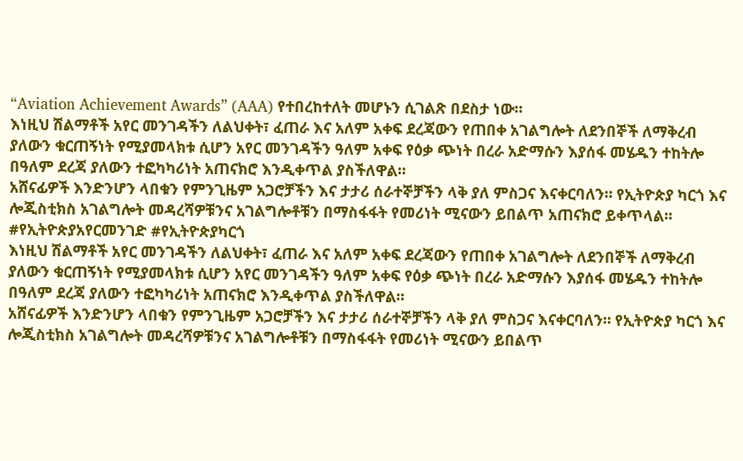“Aviation Achievement Awards” (AAA) የተበረከተለት መሆኑን ሲገልጽ በደስታ ነው።
እነዚህ ሽልማቶች አየር መንገዳችን ለልህቀት፣ ፈጠራ እና አለም አቀፍ ደረጃውን የጠበቀ አገልግሎት ለደንበኞች ለማቅረብ ያለውን ቁርጠኝነት የሚያመላክቱ ሲሆን አየር መንገዳችን ዓለም አቀፍ የዕቃ ጭነት በረራ አድማሱን እያሰፋ መሄዱን ተከትሎ በዓለም ደረጃ ያለውን ተፎካካሪነት አጠናክሮ እንዲቀጥል ያስችለዋል።
አሸናፊዎች እንድንሆን ላበቁን የምንጊዜም አጋሮቻችን እና ታታሪ ሰራተኞቻችን ላቅ ያለ ምስጋና እናቀርባለን። የኢትዮጵያ ካርጎ እና ሎጂስቲክስ አገልግሎት መዳረሻዎቹንና አገልግሎቶቹን በማስፋፋት የመሪነት ሚናውን ይበልጥ አጠናክሮ ይቀጥላል።
#የኢትዮጵያአየርመንገድ #የኢትዮጵያካርጎ
እነዚህ ሽልማቶች አየር መንገዳችን ለልህቀት፣ ፈጠራ እና አለም አቀፍ ደረጃውን የጠበቀ አገልግሎት ለደንበኞች ለማቅረብ ያለውን ቁርጠኝነት የሚያመላክቱ ሲሆን አየር መንገዳችን ዓለም አቀፍ የዕቃ ጭነት በረራ አድማሱን እያሰፋ መሄዱን ተከትሎ በዓለም ደረጃ ያለውን ተፎካካሪነት አጠናክሮ እንዲቀጥል ያስችለዋል።
አሸናፊዎች እንድንሆን ላበቁን የምንጊዜም አጋሮቻችን እና ታታሪ ሰራተኞቻችን ላቅ ያለ ምስጋና እናቀርባለን። የኢትዮጵያ ካርጎ እና ሎጂስቲክስ አገልግሎት መዳረሻዎቹንና አገልግሎቶቹን በማስፋፋት የመሪነት ሚናውን ይበልጥ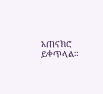አጠናክሮ ይቀጥላል።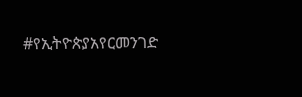#የኢትዮጵያአየርመንገድ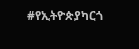#የኢትዮጵያካርጎ